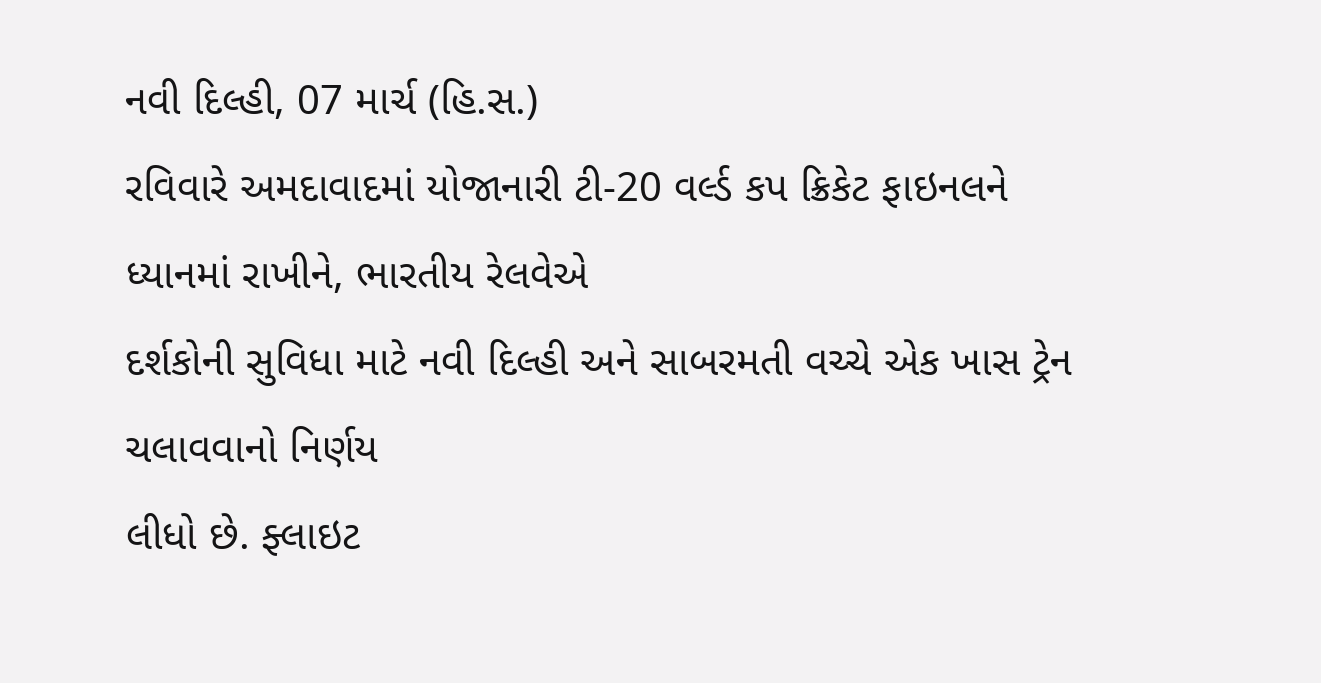નવી દિલ્હી, 07 માર્ચ (હિ.સ.)
રવિવારે અમદાવાદમાં યોજાનારી ટી-20 વર્લ્ડ કપ ક્રિકેટ ફાઇનલને ધ્યાનમાં રાખીને, ભારતીય રેલવેએ
દર્શકોની સુવિધા માટે નવી દિલ્હી અને સાબરમતી વચ્ચે એક ખાસ ટ્રેન ચલાવવાનો નિર્ણય
લીધો છે. ફ્લાઇટ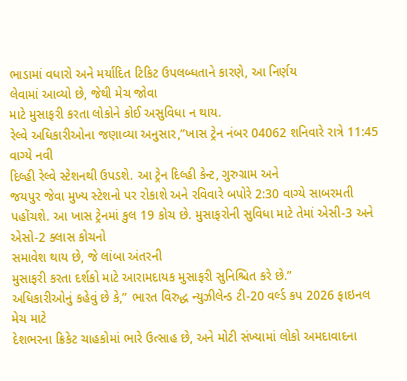ભાડામાં વધારો અને મર્યાદિત ટિકિટ ઉપલબ્ધતાને કારણે, આ નિર્ણય
લેવામાં આવ્યો છે, જેથી મેચ જોવા
માટે મુસાફરી કરતા લોકોને કોઈ અસુવિધા ન થાય.
રેલ્વે અધિકારીઓના જણાવ્યા અનુસાર,”ખાસ ટ્રેન નંબર 04062 શનિવારે રાત્રે 11:45 વાગ્યે નવી
દિલ્હી રેલ્વે સ્ટેશનથી ઉપડશે. આ ટ્રેન દિલ્હી કેન્ટ, ગુરુગ્રામ અને
જયપુર જેવા મુખ્ય સ્ટેશનો પર રોકાશે અને રવિવારે બપોરે 2:30 વાગ્યે સાબરમતી
પહોંચશે. આ ખાસ ટ્રેનમાં કુલ 19 કોચ છે. મુસાફરોની સુવિધા માટે તેમાં એસી-3 અને એસો-2 ક્લાસ કોચનો
સમાવેશ થાય છે, જે લાંબા અંતરની
મુસાફરી કરતા દર્શકો માટે આરામદાયક મુસાફરી સુનિશ્ચિત કરે છે.”
અધિકારીઓનું કહેવું છે કે,” ભારત વિરુદ્ધ ન્યુઝીલેન્ડ ટી-20 વર્લ્ડ કપ 2026 ફાઇનલ મેચ માટે
દેશભરના ક્રિકેટ ચાહકોમાં ભારે ઉત્સાહ છે, અને મોટી સંખ્યામાં લોકો અમદાવાદના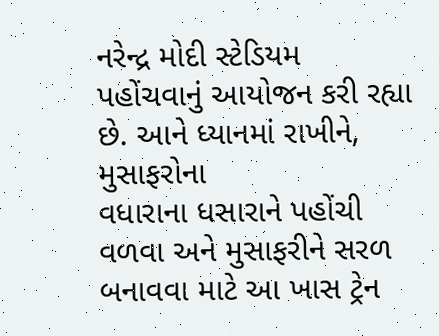નરેન્દ્ર મોદી સ્ટેડિયમ
પહોંચવાનું આયોજન કરી રહ્યા છે. આને ધ્યાનમાં રાખીને, મુસાફરોના
વધારાના ધસારાને પહોંચી વળવા અને મુસાફરીને સરળ બનાવવા માટે આ ખાસ ટ્રેન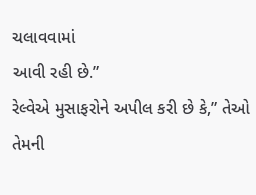ચલાવવામાં
આવી રહી છે.”
રેલ્વેએ મુસાફરોને અપીલ કરી છે કે,” તેઓ તેમની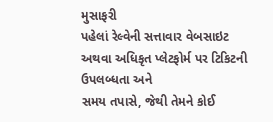મુસાફરી
પહેલાં રેલ્વેની સત્તાવાર વેબસાઇટ અથવા અધિકૃત પ્લેટફોર્મ પર ટિકિટની ઉપલબ્ધતા અને
સમય તપાસે, જેથી તેમને કોઈ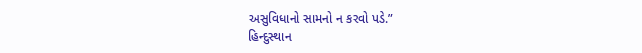અસુવિધાનો સામનો ન કરવો પડે.”
હિન્દુસ્થાન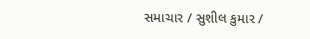સમાચાર / સુશીલ કુમાર /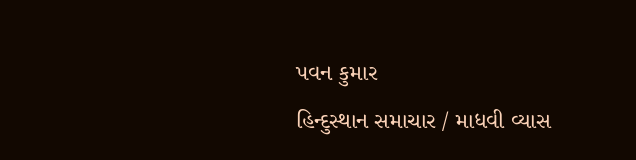પવન કુમાર
હિન્દુસ્થાન સમાચાર / માધવી વ્યાસ